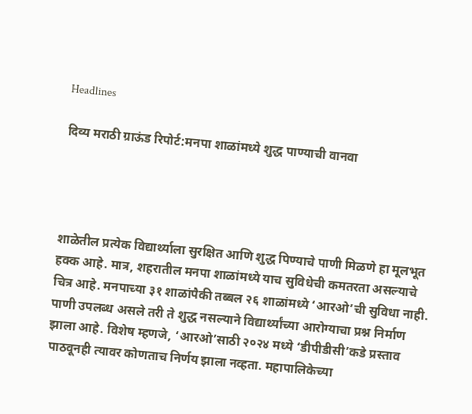Headlines

दिव्य मराठी ग्राऊंड रिपोर्ट:मनपा शाळांमध्ये शुद्ध पाण्याची वानवा




शाळेतील प्रत्येक विद्यार्थ्याला सुरक्षित आणि शुद्ध पिण्याचे पाणी मिळणे हा मूलभूत हक्क आहे. मात्र, शहरातील मनपा शाळांमध्ये याच सुविधेची कमतरता असल्याचे चित्र आहे. मनपाच्या ३१ शाळांपैकी तब्बल २६ शाळांमध्ये ‘आरओ’ची सुविधा नाही. पाणी उपलब्ध असले तरी ते शुद्ध नसल्याने विद्यार्थ्यांच्या आरोग्याचा प्रश्न निर्माण झाला आहे. विशेष म्हणजे, ‘आरओ’साठी २०२४ मध्ये ‘डीपीडीसी’कडे प्रस्ताव पाठवूनही त्यावर कोणताच निर्णय झाला नव्हता. महापालिकेच्या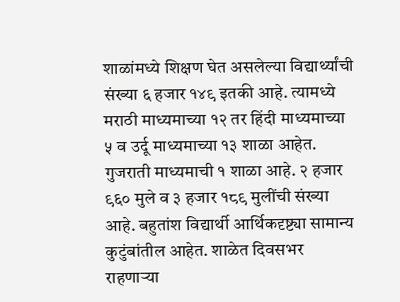शाळांमध्ये शिक्षण घेत असलेल्या विद्यार्थ्यांची संख्या ६ हजार १४९ इतकी आहे. त्यामध्ये मराठी माध्यमाच्या १२ तर हिंदी माध्यमाच्या ५ व उर्दू माध्यमाच्या १३ शाळा आहेत. गुजराती माध्यमाची १ शाळा आहे. २ हजार ९६० मुले व ३ हजार १८९ मुलींची संख्या आहे. बहुतांश विद्यार्थी आर्थिकदृष्ट्या सामान्य कुटुंबांतील आहेत. शाळेत दिवसभर राहणाऱ्या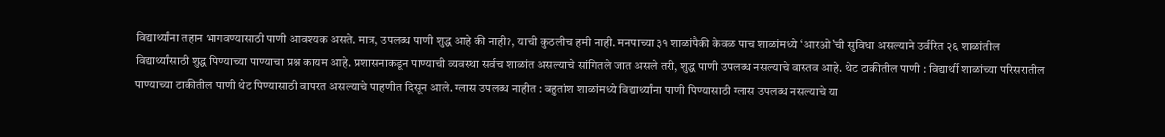विद्यार्थ्यांना तहान भागवण्यासाठी पाणी आवश्यक असते. मात्र, उपलब्ध पाणी शुद्ध आहे की नाहीॽ, याची कुठलीच हमी नाही. मनपाच्या ३१ शाळांपैकी केवळ पाच शाळांमध्ये ‘आरओ’ची सुविधा असल्याने उर्वरित २६ शाळांतील विद्यार्थ्यांसाठी शुद्ध पिण्याच्या पाण्याचा प्रश्न कायम आहे. प्रशासनाकडून पाण्याची व्यवस्था सर्वच शाळांत असल्याचे सांगितले जात असले तरी, शुद्ध पाणी उपलब्ध नसल्याचे वास्तव आहे. थेट टाकीतील पाणी : विद्यार्थी शाळांच्या परिसरातील पाण्याच्या टाकीतील पाणी थेट पिण्यासाठी वापरत असल्याचे पाहणीत दिसून आले. ग्लास उपलब्ध नाहीत : बहुतांश शाळांमध्ये विद्यार्थ्यांना पाणी पिण्यासाठी ग्लास उपलब्ध नसल्याचे या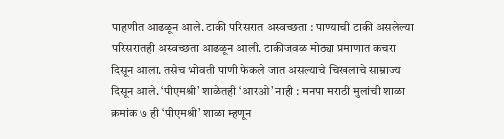पाहणीत आढळून आले. टाकी परिसरात अस्वच्छता : पाण्याची टाकी असलेल्या परिसरातही अस्वच्छता आढळून आली. टाकीजवळ मोठ्या प्रमाणात कचरा दिसून आला. तसेच भोवती पाणी फेकले जात असल्याचे चिखलाचे साम्राज्य दिसून आले. ‘पीएमश्री’ शाळेतही ‘आरओ’ नाही : मनपा मराठी मुलांची शाळा क्रमांक ७ ही ‘पीएमश्री’ शाळा म्हणून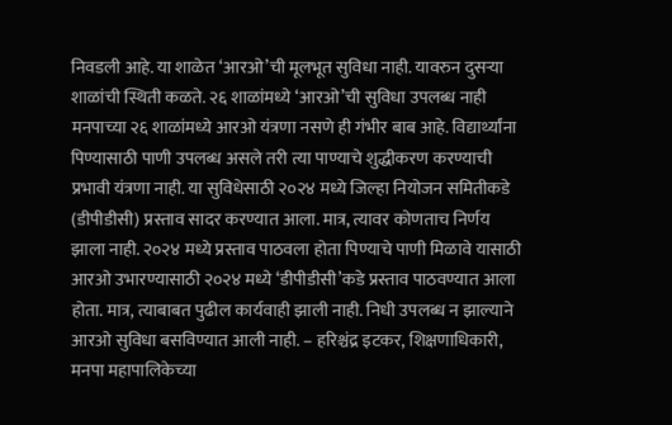निवडली आहे. या शाळेत ‘आरओ’ची मूलभूत सुविधा नाही. यावरुन दुसऱ्या शाळांची स्थिती कळते. २६ शाळांमध्ये ‘आरओ’ची सुविधा उपलब्ध नाही मनपाच्या २६ शाळांमध्ये आरओ यंत्रणा नसणे ही गंभीर बाब आहे. विद्यार्थ्यांना पिण्यासाठी पाणी उपलब्ध असले तरी त्या पाण्याचे शुद्धीकरण करण्याची प्रभावी यंत्रणा नाही. या सुविधेसाठी २०२४ मध्ये जिल्हा नियोजन समितीकडे (डीपीडीसी) प्रस्ताव सादर करण्यात आला. मात्र, त्यावर कोणताच निर्णय झाला नाही. २०२४ मध्ये प्रस्ताव पाठवला होता पिण्याचे पाणी मिळावे यासाठी आरओ उभारण्यासाठी २०२४ मध्ये ‘डीपीडीसी’कडे प्रस्ताव पाठवण्यात आला होता. मात्र, त्याबाबत पुढील कार्यवाही झाली नाही. निधी उपलब्ध न झाल्याने आरओ सुविधा बसविण्यात आली नाही. – हरिश्चंद्र इटकर, शिक्षणाधिकारी, मनपा महापालिकेच्या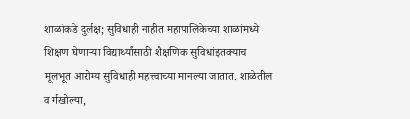शाळांकडे दुर्लक्ष; सुविधाही नाहीत महापालिकेच्या शाळांमध्ये शिक्षण घेणाऱ्या विद्यार्थ्यांसाठी शैक्षणिक सुविधांइतक्याच मूलभूत आरोग्य सुविधाही महत्त्वाच्या मानल्या जातात. शाळेतील व र्गखोल्या,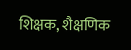शिक्षक, शैक्षणिक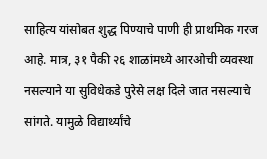साहित्य यांसोबत शुद्ध पिण्याचे पाणी ही प्राथमिक गरज आहे. मात्र, ३१ पैकी २६ शाळांमध्ये आरओची व्यवस्था नसल्याने या सुविधेकडे पुरेसे लक्ष दिले जात नसल्याचे सांगते. यामुळे विद्यार्थ्यांचे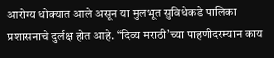आरोग्य धोक्यात आले असून या मुलभूत सुविधेकडे पालिका प्रशासनाचे दुर्लक्ष होत आहे. “दिव्य मराठी’च्या पाहणीदरम्यान काय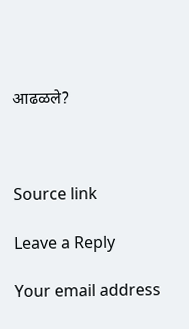आढळले?



Source link

Leave a Reply

Your email address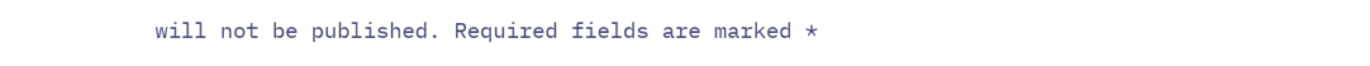will not be published. Required fields are marked *